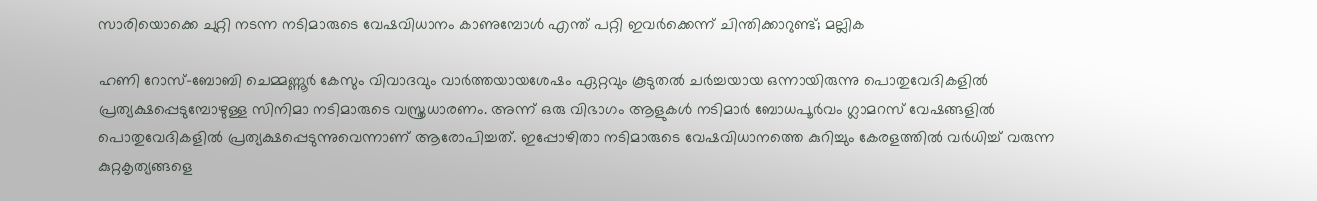സാരിയൊക്കെ ചുറ്റി നടന്ന നടിമാരുടെ വേഷവിധാനം കാണുമ്പോൾ എന്ത് പറ്റി ഇവർക്കെന്ന് ചിന്തിക്കാറുണ്ട്; മല്ലിക

ഹണി റോസ്-ബോബി ചെമ്മണ്ണൂർ കേസും വിവാദവും വാർത്തയായശേഷം ഏറ്റവും കൂടുതൽ ചർച്ചയായ ഒന്നായിരുന്നു പൊതുവേദികളിൽ പ്രത്യക്ഷപ്പെടുമ്പോഴുള്ള സിനിമാ നടിമാരുടെ വസ്ത്രധാരണം. അന്ന് ഒരു വിഭാഗം ആളുകൾ നടിമാർ ബോധപൂർവം ഗ്ലാമറസ് വേഷങ്ങളിൽ പൊതുവേദികളിൽ പ്രത്യക്ഷപ്പെടുന്നുവെന്നാണ് ആരോപിച്ചത്. ഇപ്പോഴിതാ നടിമാരുടെ വേഷവിധാനത്തെ കുറിച്ചും കേരളത്തിൽ വർധിച്ച് വരുന്ന കുറ്റകൃത്യങ്ങളെ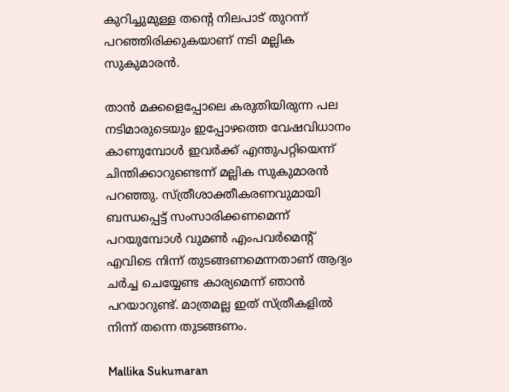കുറിച്ചുമുള്ള തന്റെ നിലപാട് തുറന്ന് പറഞ്ഞിരിക്കുകയാണ് നടി മല്ലിക സുകുമാരൻ.

താൻ മക്കളെപ്പോലെ കരുതിയിരുന്ന പല നടിമാരുടെയും ഇപ്പോഴത്തെ വേഷവിധാനം കാണുമ്പോൾ ഇവർക്ക് എന്തുപറ്റിയെന്ന് ചിന്തിക്കാറുണ്ടെന്ന് മല്ലിക സുകുമാരൻ പറഞ്ഞു. സ്ത്രീശാക്തീകരണവുമായി ബന്ധപ്പെട്ട് സംസാരിക്കണമെന്ന് പറയുമ്പോൾ വുമൺ എംപവർമെന്റ് എവിടെ നിന്ന് തുടങ്ങണമെന്നതാണ് ആദ്യം ചർച്ച ചെയ്യേണ്ട കാര്യമെന്ന് ഞാൻ പറയാറുണ്ട്. മാത്രമല്ല ഇത് സ്ത്രീകളിൽ നിന്ന് തന്നെ തുടങ്ങണം.

Mallika Sukumaran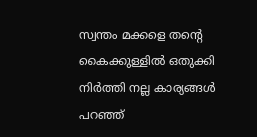സ്വന്തം മക്കളെ തന്റെ കൈക്കുള്ളിൽ ഒതുക്കി നിർത്തി നല്ല കാര്യങ്ങൾ പറഞ്ഞ്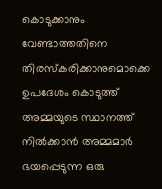കൊടുക്കാനും വേണ്ടാത്തതിനെ തിരസ്കരിക്കാനുമൊക്കെ ഉപദേശം കൊടുത്ത് അമ്മയുടെ സ്ഥാനത്ത് നിൽക്കാൻ അമ്മമാർ ഭയപ്പെടുന്ന ഒരു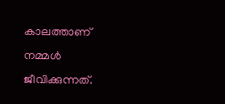കാലത്താണ് നമ്മൾ ജീവിക്കുന്നത്.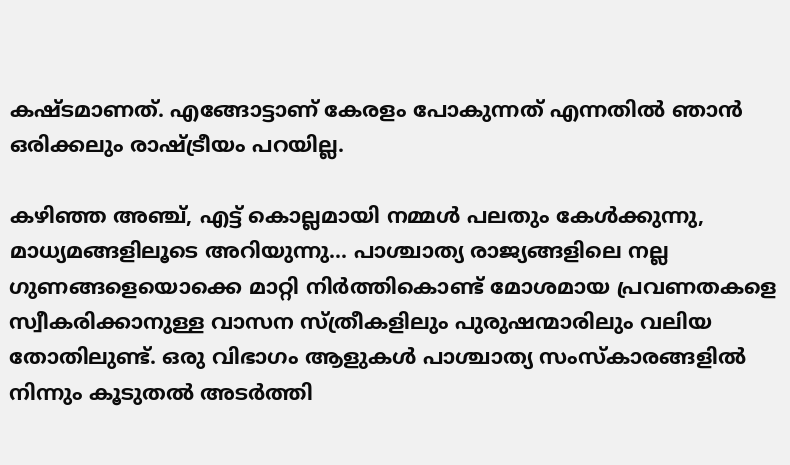കഷ്ടമാണത്. എങ്ങോട്ടാണ് കേരളം പോകുന്നത് എന്നതിൽ ‍ഞാൻ ഒരിക്കലും രാഷ്ട്രീയം പറയില്ല.

കഴിഞ്ഞ അഞ്ച്, എട്ട് കൊല്ലമായി നമ്മൾ പലതും കേൾക്കുന്നു, മാധ്യമങ്ങളിലൂടെ അറിയുന്നു... പാശ്ചാത്യ രാജ്യങ്ങളിലെ നല്ല ഗുണങ്ങളെയൊക്കെ മാറ്റി നിർത്തികൊണ്ട് മോശമായ പ്രവണതകളെ സ്വീകരിക്കാനുള്ള വാസന സ്ത്രീകളിലും പുരുഷന്മാരിലും വലിയ തോതിലുണ്ട്. ഒരു വിഭാഗം ആളുകൾ പാശ്ചാത്യ സംസ്കാരങ്ങളിൽ നിന്നും കൂടുതൽ അടർത്തി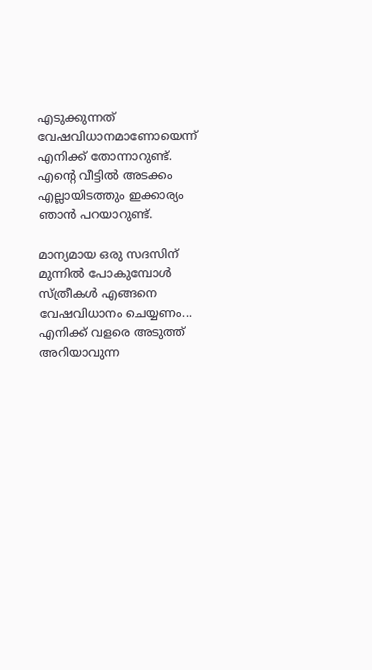എടുക്കുന്നത് വേഷവിധാനമാണോയെന്ന് എനിക്ക് തോന്നാറുണ്ട്. എന്റെ വീട്ടിൽ അടക്കം എല്ലായിടത്തും ഇക്കാര്യം ഞാൻ പറയാറുണ്ട്.

മാന്യമായ ഒരു സദസിന് മുന്നിൽ പോകുമ്പോൾ സ്ത്രീകൾ എങ്ങനെ വേഷവിധാനം ചെയ്യണം... എനിക്ക് വളരെ അടുത്ത് അറിയാവുന്ന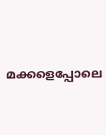മക്കളെപ്പോലെ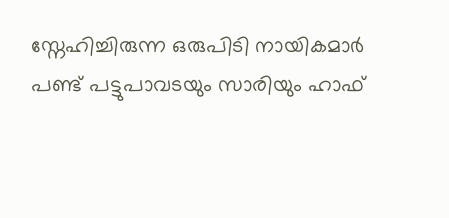സ്നേഹിച്ചിരുന്ന ഒരുപിടി നായികമാർ പണ്ട് പട്ടുപാവടയും സാരിയും ഹാഫ്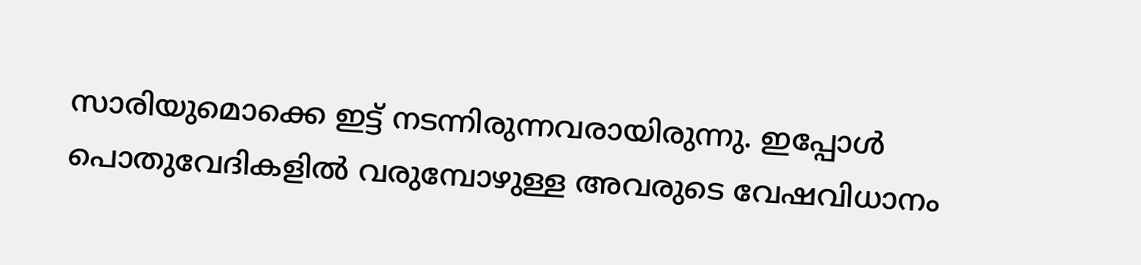സാരിയുമൊക്കെ ഇട്ട് നടന്നിരുന്നവരായിരുന്നു. ഇപ്പോൾ പൊതുവേദികളിൽ വരുമ്പോഴുള്ള അവരുടെ വേഷവിധാനം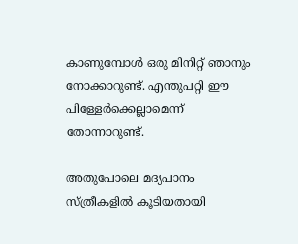കാണുമ്പോൾ ഒരു മിനിറ്റ് ഞാനും നോക്കാറുണ്ട്. എന്തുപറ്റി ഈ പിള്ളേർക്കെല്ലാമെന്ന് തോന്നാറുണ്ട്.

അതുപോലെ മദ്യപാനം സ്ത്രീകളിൽ കൂടിയതായി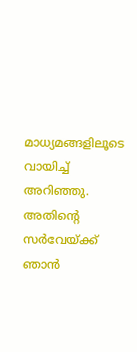മാധ്യമങ്ങളിലൂടെ വായിച്ച് അറിഞ്ഞു. അതിന്റെ സർവേയ്ക്ക് ഞാൻ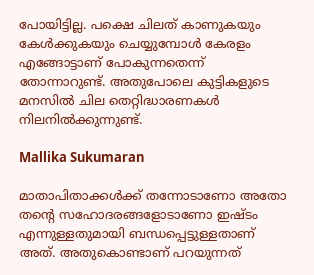പോയിട്ടില്ല. പക്ഷെ ചിലത് കാണുകയും കേൾക്കുകയും ചെയ്യുമ്പോൾ കേരളം എങ്ങോട്ടാണ് പോകുന്നതെന്ന് തോന്നാറുണ്ട്. അതുപോലെ കുട്ടികളുടെ മനസിൽ ചില തെറ്റിദ്ധാരണകൾ നിലനിൽക്കുന്നുണ്ട്.

Mallika Sukumaran

മാതാപിതാക്കൾക്ക് തന്നോടാണോ അതോ തന്റെ സഹോദരങ്ങളോടാണോ ഇഷ്ടം എന്നുള്ളതുമായി ബന്ധപ്പെട്ടുള്ളതാണ് അത്. അതുകൊണ്ടാണ് പറയുന്നത്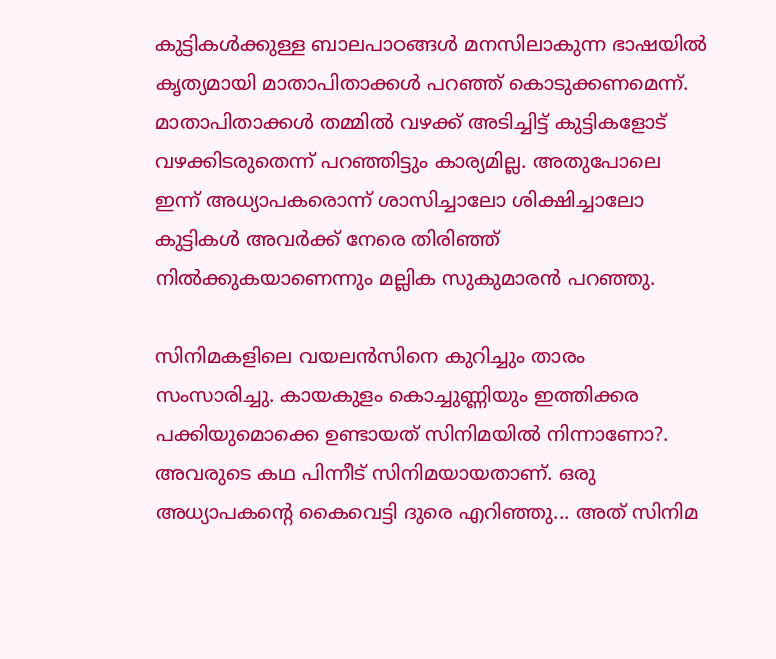കുട്ടികൾക്കുള്ള ബാലപാഠങ്ങൾ മനസിലാകുന്ന ഭാഷയിൽ കൃത്യമായി മാതാപിതാക്കൾ പറഞ്ഞ് കൊടുക്കണമെന്ന്. മാതാപിതാക്കൾ തമ്മിൽ വഴക്ക് അടിച്ചിട്ട് കുട്ടികളോട് വഴക്കിടരുതെന്ന് പറഞ്ഞിട്ടും കാര്യമില്ല. അതുപോലെ ഇന്ന് അധ്യാപകരൊന്ന് ശാസിച്ചാലോ ശിക്ഷിച്ചാലോ കുട്ടികൾ അവർക്ക് നേരെ തിരിഞ്ഞ് നിൽക്കുകയാണെന്നും മല്ലിക സുകുമാരൻ പറഞ്ഞു.

സിനിമകളിലെ വയലൻസിനെ കുറിച്ചും താരം സംസാരിച്ചു. കായകുളം കൊച്ചുണ്ണിയും ഇത്തിക്കര പക്കിയുമൊക്കെ ഉണ്ടായത് സിനിമയിൽ നിന്നാണോ?. അവരുടെ കഥ പിന്നീട് സിനിമയായതാണ്. ഒരു അധ്യാപകന്റെ കൈവെട്ടി ദുരെ എറിഞ്ഞു... അത് സിനിമ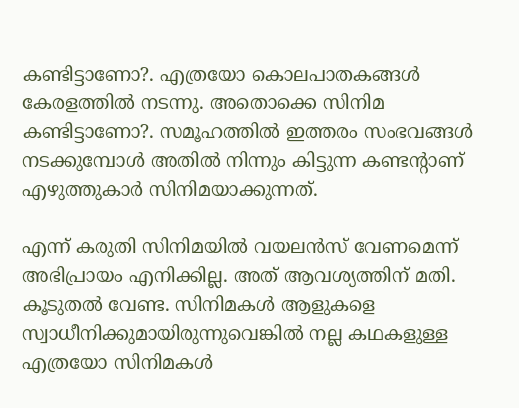കണ്ടിട്ടാണോ?. എത്രയോ കൊലപാതകങ്ങൾ കേരളത്തിൽ നടന്നു. അതൊക്കെ സിനിമ കണ്ടിട്ടാണോ?. സമൂഹത്തിൽ ഇത്തരം സംഭവങ്ങൾ നടക്കുമ്പോൾ അതിൽ നിന്നും കിട്ടുന്ന കണ്ടന്റാണ് എഴുത്തുകാർ സിനിമയാക്കുന്നത്.

എന്ന് കരുതി സിനിമയിൽ വയലൻസ് വേണമെന്ന് അഭിപ്രായം എനിക്കില്ല. അത് ആവശ്യത്തിന് മതി. കൂടുതൽ വേണ്ട. സിനിമകൾ ആളുകളെ സ്വാധീനിക്കുമായിരുന്നുവെങ്കിൽ നല്ല കഥകളുള്ള എത്രയോ സിനിമകൾ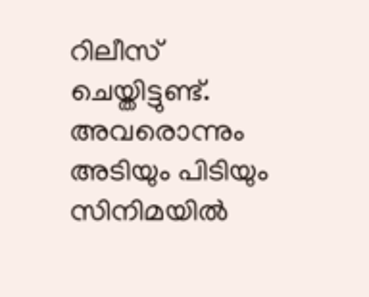റിലീസ് ചെയ്തിട്ടുണ്ട്. അവരൊന്നും അടിയും പിടിയും സിനിമയിൽ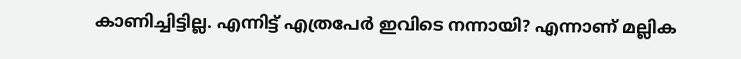കാണിച്ചിട്ടില്ല. എന്നിട്ട് എത്രപേർ ഇവിടെ നന്നായി? എന്നാണ് മല്ലിക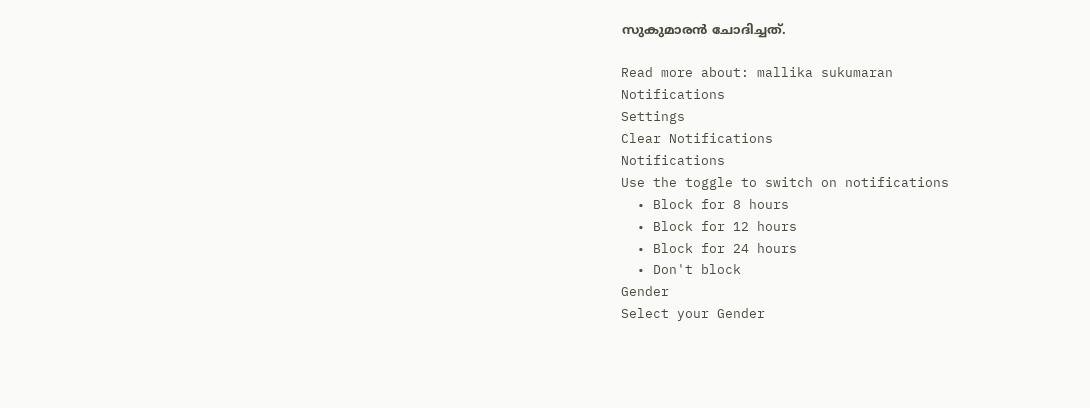സുകുമാരൻ ചോദിച്ചത്.

Read more about: mallika sukumaran
Notifications
Settings
Clear Notifications
Notifications
Use the toggle to switch on notifications
  • Block for 8 hours
  • Block for 12 hours
  • Block for 24 hours
  • Don't block
Gender
Select your Gender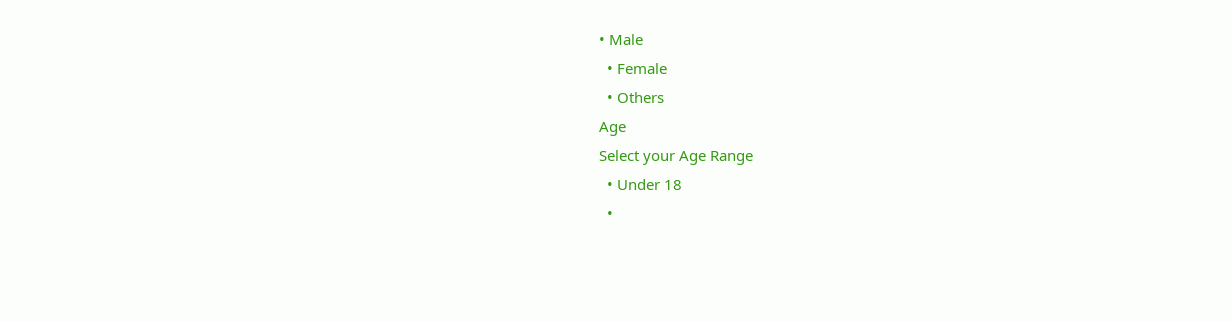• Male
  • Female
  • Others
Age
Select your Age Range
  • Under 18
  •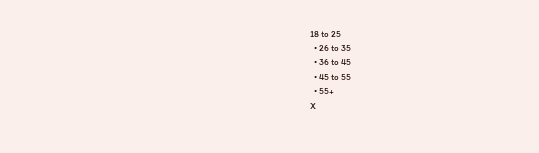18 to 25
  • 26 to 35
  • 36 to 45
  • 45 to 55
  • 55+
X